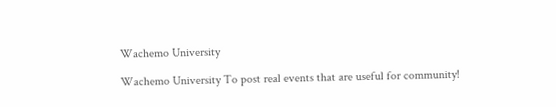Wachemo University

Wachemo University To post real events that are useful for community!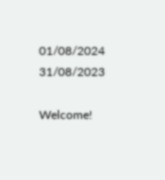01/08/2024
31/08/2023

Welcome!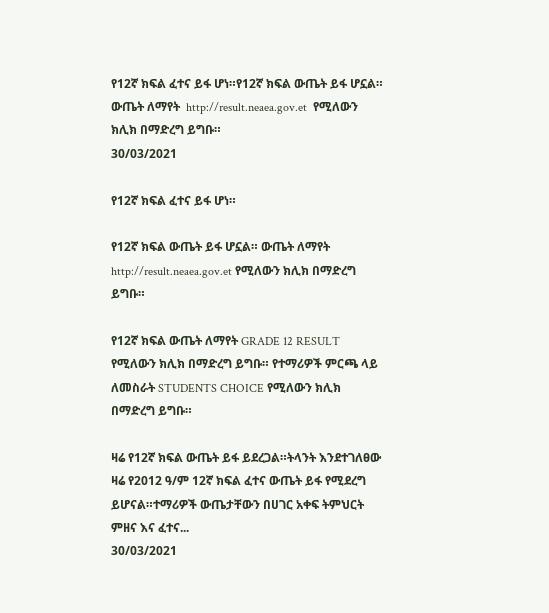የ12ኛ ክፍል ፈተና ይፋ ሆነ።የ12ኛ ክፍል ውጤት ይፋ ሆኗል። ውጤት ለማየት  http://result.neaea.gov.et  የሚለውን ክሊክ በማድረግ ይግቡ።
30/03/2021

የ12ኛ ክፍል ፈተና ይፋ ሆነ።

የ12ኛ ክፍል ውጤት ይፋ ሆኗል። ውጤት ለማየት http://result.neaea.gov.et የሚለውን ክሊክ በማድረግ ይግቡ።

የ12ኛ ክፍል ውጤት ለማየት GRADE 12 RESULT የሚለውን ክሊክ በማድረግ ይግቡ። የተማሪዎች ምርጫ ላይ ለመስራት STUDENTS CHOICE የሚለውን ክሊክ በማድረግ ይግቡ።

ዛሬ የ12ኛ ክፍል ውጤት ይፋ ይደረጋል።ትላንት እንደተገለፀው ዛሬ የ2012 ዓ/ም 12ኛ ክፍል ፈተና ውጤት ይፋ የሚደረግ ይሆናል።ተማሪዎች ውጤታቸውን በሀገር አቀፍ ትምህርት ምዘና እና ፈተና...
30/03/2021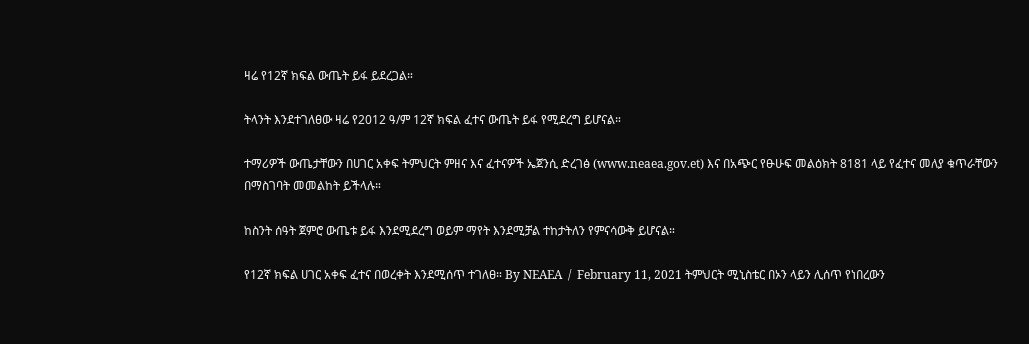ዛሬ የ12ኛ ክፍል ውጤት ይፋ ይደረጋል።

ትላንት እንደተገለፀው ዛሬ የ2012 ዓ/ም 12ኛ ክፍል ፈተና ውጤት ይፋ የሚደረግ ይሆናል።

ተማሪዎች ውጤታቸውን በሀገር አቀፍ ትምህርት ምዘና እና ፈተናዎች ኤጀንሲ ድረገፅ (www.neaea.gov.et) እና በአጭር የፁሁፍ መልዕክት 8181 ላይ የፈተና መለያ ቁጥራቸውን በማስገባት መመልከት ይችላሉ።

ከስንት ሰዓት ጀምሮ ውጤቱ ይፋ እንደሚደረግ ወይም ማየት እንደሚቻል ተከታትለን የምናሳውቅ ይሆናል።

የ12ኛ ክፍል ሀገር አቀፍ ፈተና በወረቀት እንደሚሰጥ ተገለፀ። By NEAEA  /  February 11, 2021 ትምህርት ሚኒስቴር በኦን ላይን ሊሰጥ የነበረውን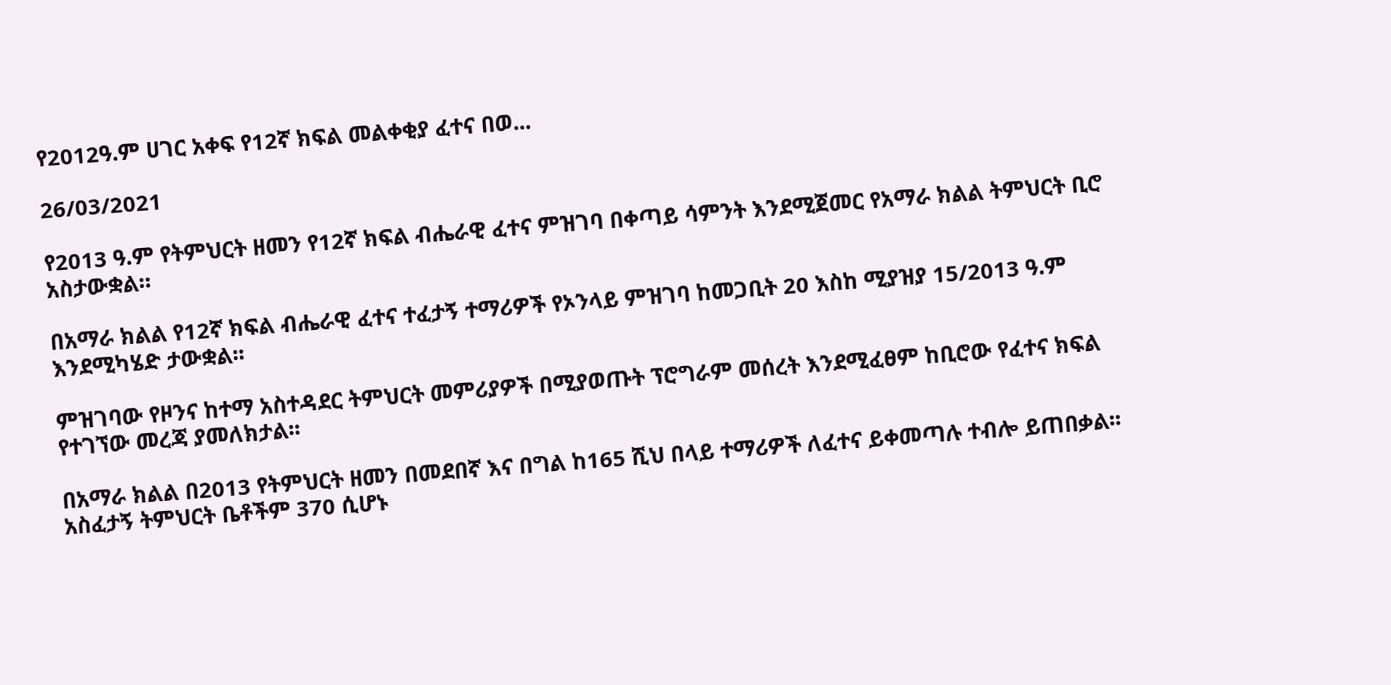የ2012ዓ.ም ሀገር አቀፍ የ12ኛ ክፍል መልቀቂያ ፈተና በወ...

26/03/2021

የ2013 ዓ.ም የትምህርት ዘመን የ12ኛ ክፍል ብሔራዊ ፈተና ምዝገባ በቀጣይ ሳምንት እንደሚጀመር የአማራ ክልል ትምህርት ቢሮ አስታውቋል።

በአማራ ክልል የ12ኛ ክፍል ብሔራዊ ፈተና ተፈታኝ ተማሪዎች የኦንላይ ምዝገባ ከመጋቢት 20 እስከ ሚያዝያ 15/2013 ዓ.ም እንደሚካሄድ ታውቋል፡፡

ምዝገባው የዞንና ከተማ አስተዳደር ትምህርት መምሪያዎች በሚያወጡት ፕሮግራም መሰረት እንደሚፈፀም ከቢሮው የፈተና ክፍል የተገኘው መረጃ ያመለክታል፡፡

በአማራ ክልል በ2013 የትምህርት ዘመን በመደበኛ እና በግል ከ165 ሺህ በላይ ተማሪዎች ለፈተና ይቀመጣሉ ተብሎ ይጠበቃል፡፡ አስፈታኝ ትምህርት ቤቶችም 370 ሲሆኑ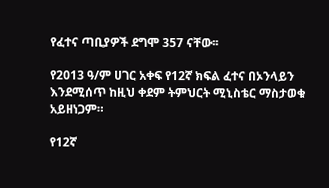የፈተና ጣቢያዎች ደግሞ 357 ናቸው፡፡

የ2013 ዓ/ም ሀገር አቀፍ የ12ኛ ክፍል ፈተና በኦንላይን እንደሚሰጥ ከዚህ ቀደም ትምህርት ሚኒስቴር ማስታወቁ አይዘነጋም።

የ12ኛ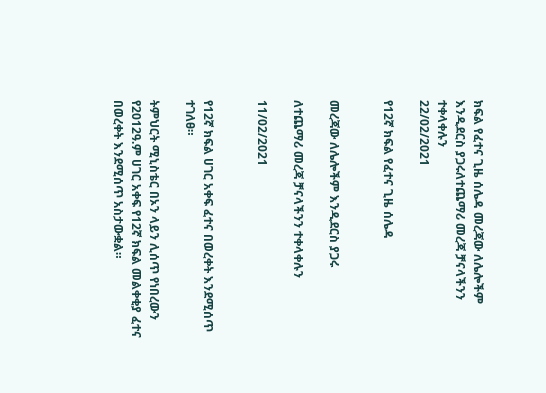ክፍል የፈተና ጊዜ ሰሌዳ መረጃው ለሌሎችም እንዲደርስ ያጋሩለተጨማሪ መረጃ ቻናላችንን ተቀላቀሉን
22/02/2021

የ12ኛ ክፍል የፈተና ጊዜ ሰሌዳ


መረጃው ለሌሎችም እንዲደርስ ያጋሩ

ለተጨማሪ መረጃ ቻናላችንን ተቀላቀሉን

11/02/2021


የ12ኛ ክፍል ሀገር አቀፍ ፈተና በወረቀት እንደሚሰጥ ተገለፀ።

ትምህርት ሚኒስቴር በኦን ላይን ሊሰጥ የነበረውን የ2012ዓ.ም ሀገር አቀፍ የ12ኛ ክፍል መልቀቂያ ፈተና በወረቀት እንደሚሰጥ አስታውቋል።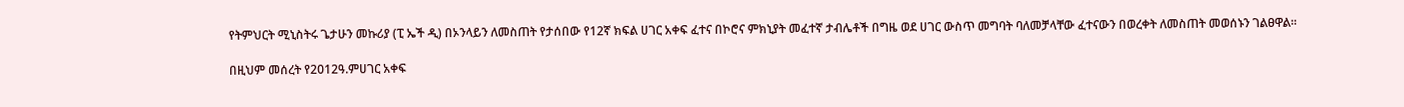የትምህርት ሚኒስትሩ ጌታሁን መኩሪያ (ፒ ኤች ዲ) በኦንላይን ለመስጠት የታሰበው የ12ኛ ክፍል ሀገር አቀፍ ፈተና በኮሮና ምክኒያት መፈተኛ ታብሌቶች በግዜ ወደ ሀገር ውስጥ መግባት ባለመቻላቸው ፈተናውን በወረቀት ለመስጠት መወሰኑን ገልፀዋል።

በዚህም መሰረት የ2012ዓ.ምሀገር አቀፍ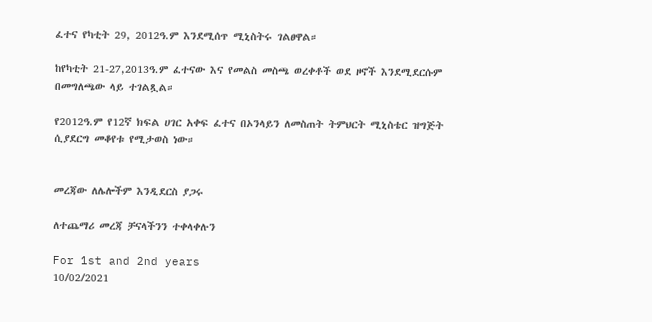ፈተና የካቲት 29, 2012ዓ.ም እንደሚሰጥ ሚኒስትሩ ገልፀዋል።

ከየካቲት 21-27,2013ዓ.ም ፈተናው እና የመልስ መስጫ ወረቀቶች ወደ ዞኖች እንደሚደርሱም በመግለጫው ላይ ተገልጿል።

የ2012ዓ.ም የ12ኛ ክፍል ሀገር አቀፍ ፈተና በኦንላይን ለመስጠት ትምህርት ሚኒስቴር ዝግጅት ሲያደርግ መቆየቱ የሚታወስ ነው።


መረጃው ለሌሎችም እንዲደርስ ያጋሩ

ለተጨማሪ መረጃ ቻናላችንን ተቀላቀሉን

For 1st and 2nd years
10/02/2021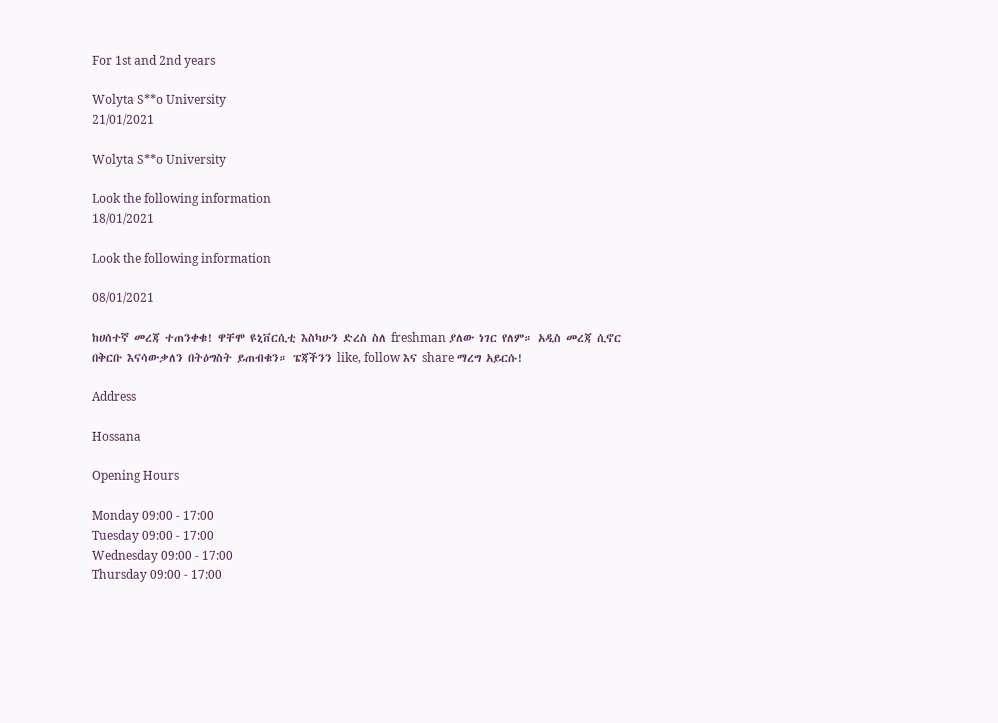For 1st and 2nd years

Wolyta S**o University
21/01/2021

Wolyta S**o University

Look the following information
18/01/2021

Look the following information

08/01/2021

ከሀሰተኛ መረጃ ተጠንቀቁ! ዋቸሞ ዩኒቨርሲቲ እስካሁን ድረስ ስለ freshman ያለው ነገር የለም። አዲስ መረጃ ሲኖር በቅርቡ እናሳውቃለን በትዕግስት ይጠብቁን። ፔጃችንን like, follow እና share ማረግ አይርሱ!

Address

Hossana

Opening Hours

Monday 09:00 - 17:00
Tuesday 09:00 - 17:00
Wednesday 09:00 - 17:00
Thursday 09:00 - 17:00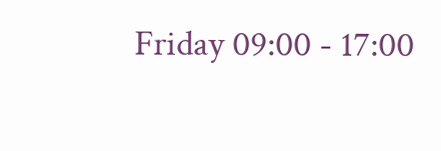Friday 09:00 - 17:00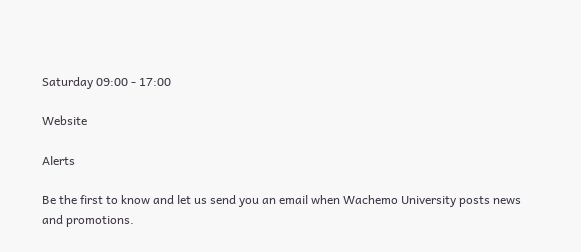Saturday 09:00 - 17:00

Website

Alerts

Be the first to know and let us send you an email when Wachemo University posts news and promotions.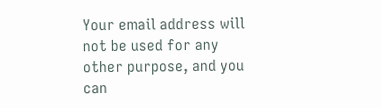Your email address will not be used for any other purpose, and you can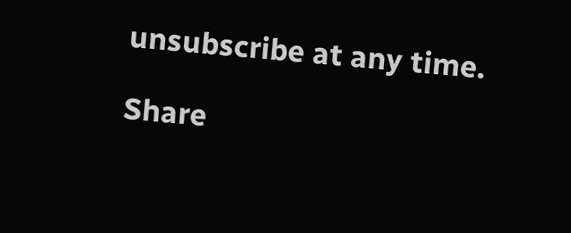unsubscribe at any time.

Share